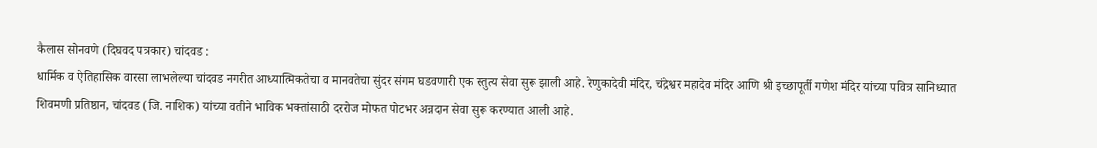कैलास सोनवणे (दिघवद पत्रकार) चांदवड :
धार्मिक व ऐतिहासिक वारसा लाभलेल्या चांदवड नगरीत आध्यात्मिकतेचा व मानवतेचा सुंदर संगम घडवणारी एक स्तुत्य सेवा सुरू झाली आहे. रेणुकादेवी मंदिर, चंद्रेश्वर महादेव मंदिर आणि श्री इच्छापूर्ती गणेश मंदिर यांच्या पवित्र सानिध्यात शिवमणी प्रतिष्ठान, चांदवड (जि. नाशिक) यांच्या वतीने भाविक भक्तांसाठी दररोज मोफत पोटभर अन्नदान सेवा सुरू करण्यात आली आहे.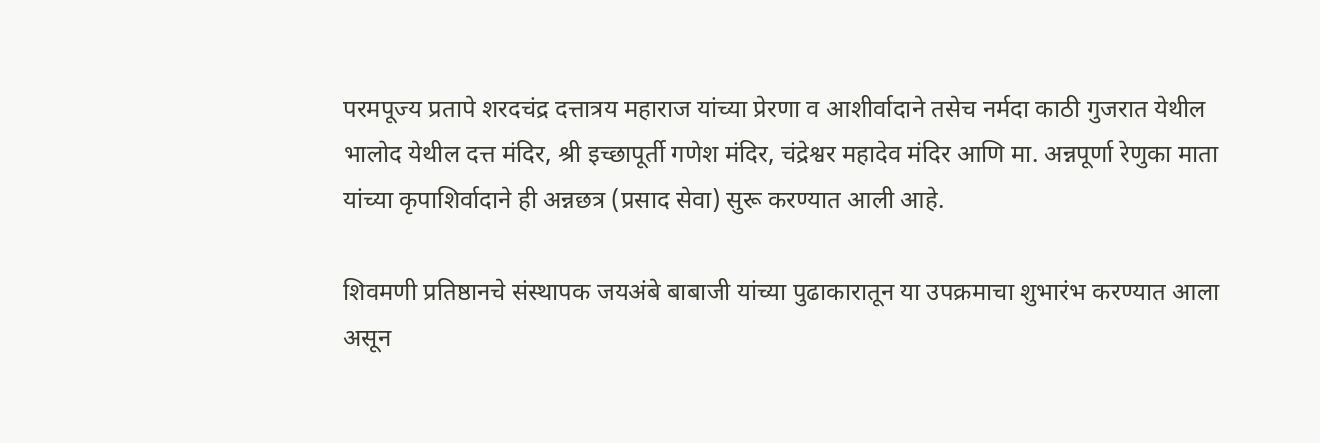परमपूज्य प्रतापे शरदचंद्र दत्तात्रय महाराज यांच्या प्रेरणा व आशीर्वादाने तसेच नर्मदा काठी गुजरात येथील भालोद येथील दत्त मंदिर, श्री इच्छापूर्ती गणेश मंदिर, चंद्रेश्वर महादेव मंदिर आणि मा. अन्नपूर्णा रेणुका माता यांच्या कृपाशिर्वादाने ही अन्नछत्र (प्रसाद सेवा) सुरू करण्यात आली आहे.

शिवमणी प्रतिष्ठानचे संस्थापक जयअंबे बाबाजी यांच्या पुढाकारातून या उपक्रमाचा शुभारंभ करण्यात आला असून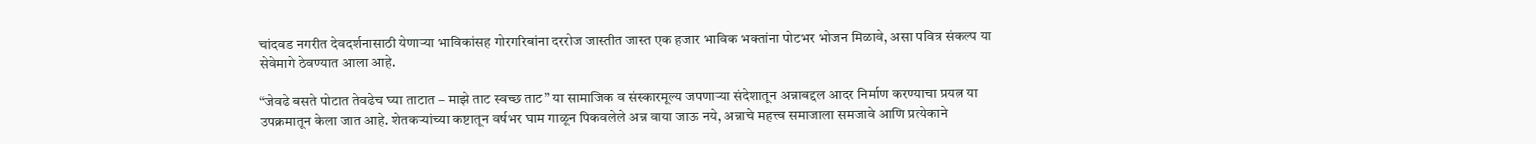चांदवड नगरीत देवदर्शनासाठी येणाऱ्या भाविकांसह गोरगरिबांना दररोज जास्तीत जास्त एक हजार भाविक भक्तांना पोटभर भोजन मिळावे, असा पवित्र संकल्प या सेवेमागे ठेवण्यात आला आहे.

“जेवढे बसते पोटात तेवढेच घ्या ताटात – माझे ताट स्वच्छ ताट” या सामाजिक व संस्कारमूल्य जपणाऱ्या संदेशातून अन्नाबद्दल आदर निर्माण करण्याचा प्रयत्न या उपक्रमातून केला जात आहे. शेतकऱ्यांच्या कष्टातून वर्षभर घाम गाळून पिकवलेले अन्न वाया जाऊ नये, अन्नाचे महत्त्व समाजाला समजावे आणि प्रत्येकाने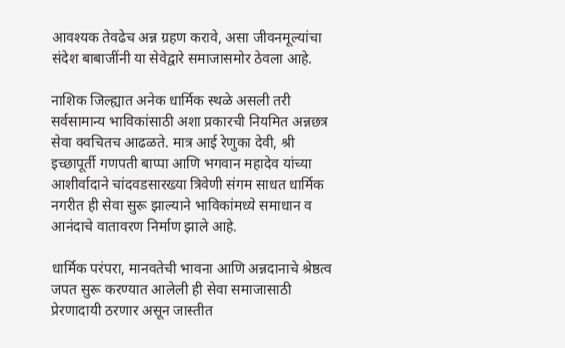आवश्यक तेवढेच अन्न ग्रहण करावे, असा जीवनमूल्यांचा संदेश बाबाजींनी या सेवेद्वारे समाजासमोर ठेवला आहे.

नाशिक जिल्ह्यात अनेक धार्मिक स्थळे असली तरी सर्वसामान्य भाविकांसाठी अशा प्रकारची नियमित अन्नछत्र सेवा क्वचितच आढळते. मात्र आई रेणुका देवी, श्री इच्छापूर्ती गणपती बाप्पा आणि भगवान महादेव यांच्या आशीर्वादाने चांदवडसारख्या त्रिवेणी संगम साधत धार्मिक नगरीत ही सेवा सुरू झाल्याने भाविकांमध्ये समाधान व आनंदाचे वातावरण निर्माण झाले आहे.

धार्मिक परंपरा, मानवतेची भावना आणि अन्नदानाचे श्रेष्ठत्व जपत सुरू करण्यात आलेली ही सेवा समाजासाठी प्रेरणादायी ठरणार असून जास्तीत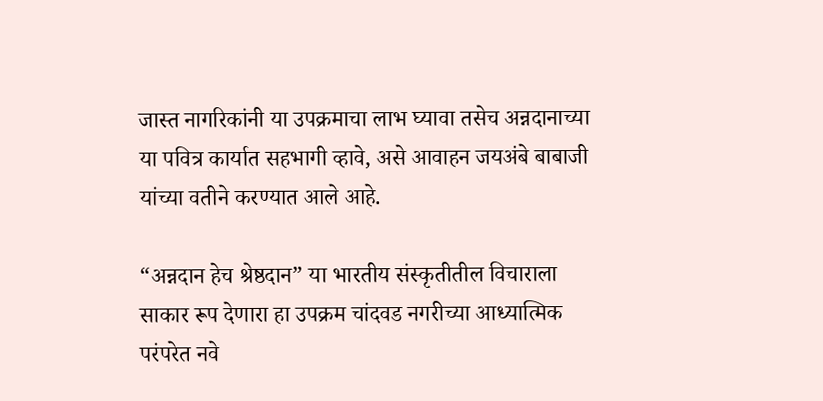जास्त नागरिकांनी या उपक्रमाचा लाभ घ्यावा तसेच अन्नदानाच्या या पवित्र कार्यात सहभागी व्हावे, असे आवाहन जयअंबे बाबाजी यांच्या वतीने करण्यात आले आहे.

“अन्नदान हेच श्रेष्ठदान” या भारतीय संस्कृतीतील विचाराला साकार रूप देणारा हा उपक्रम चांदवड नगरीच्या आध्यात्मिक परंपरेत नवे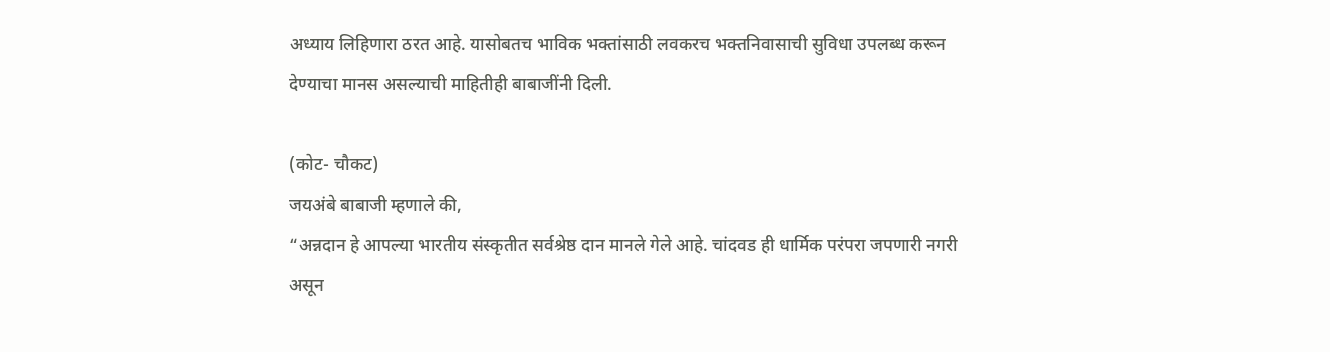अध्याय लिहिणारा ठरत आहे. यासोबतच भाविक भक्तांसाठी लवकरच भक्तनिवासाची सुविधा उपलब्ध करून देण्याचा मानस असल्याची माहितीही बाबाजींनी दिली.

(कोट- चौकट)
जयअंबे बाबाजी म्हणाले की,
“अन्नदान हे आपल्या भारतीय संस्कृतीत सर्वश्रेष्ठ दान मानले गेले आहे. चांदवड ही धार्मिक परंपरा जपणारी नगरी असून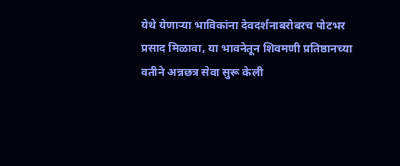येथे येणाऱ्या भाविकांना देवदर्शनाबरोबरच पोटभर प्रसाद मिळावा, या भावनेतून शिवमणी प्रतिष्ठानच्या वतीने अन्नछत्र सेवा सुरू केली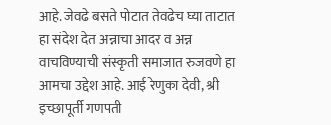आहे. जेवढे बसते पोटात तेवढेच घ्या ताटात हा संदेश देत अन्नाचा आदर व अन्न वाचविण्याची संस्कृती समाजात रुजवणे हा आमचा उद्देश आहे. आई रेणुका देवी, श्री इच्छापूर्ती गणपती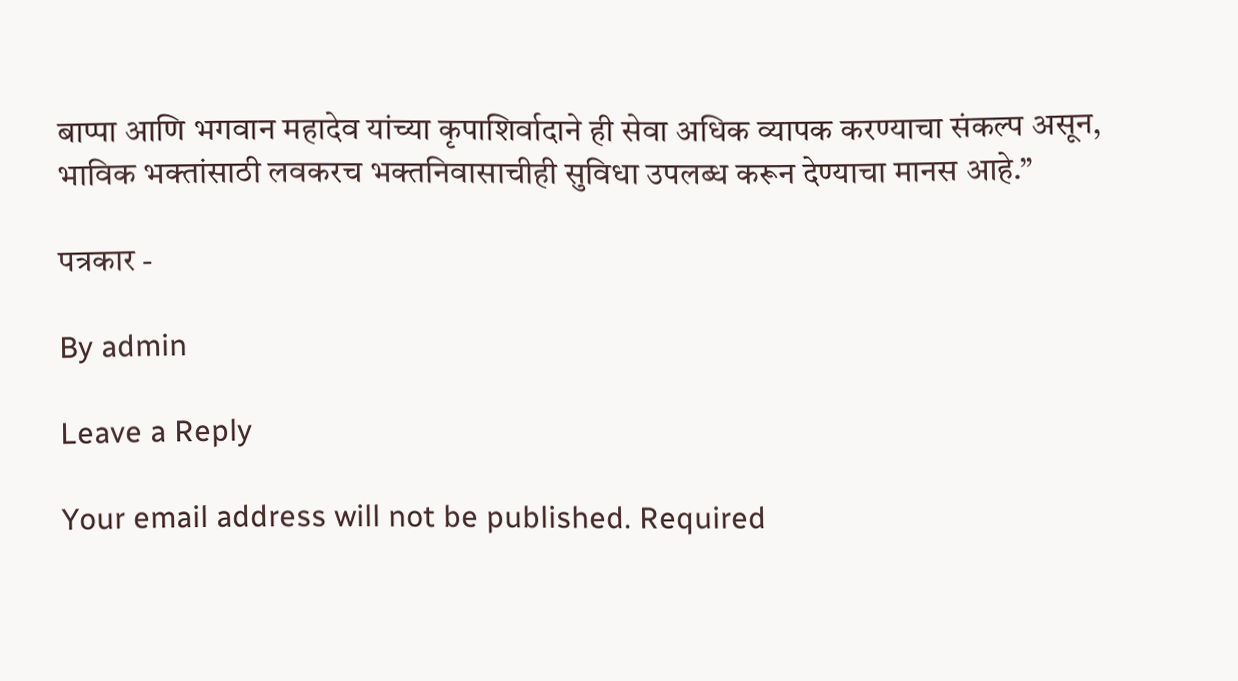बाप्पा आणि भगवान महादेव यांच्या कृपाशिर्वादाने ही सेवा अधिक व्यापक करण्याचा संकल्प असून, भाविक भक्तांसाठी लवकरच भक्तनिवासाचीही सुविधा उपलब्ध करून देण्याचा मानस आहे.”

पत्रकार -

By admin

Leave a Reply

Your email address will not be published. Required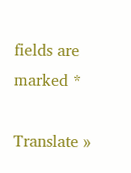fields are marked *

Translate »